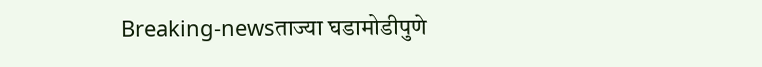Breaking-newsताज्या घडामोडीपुणे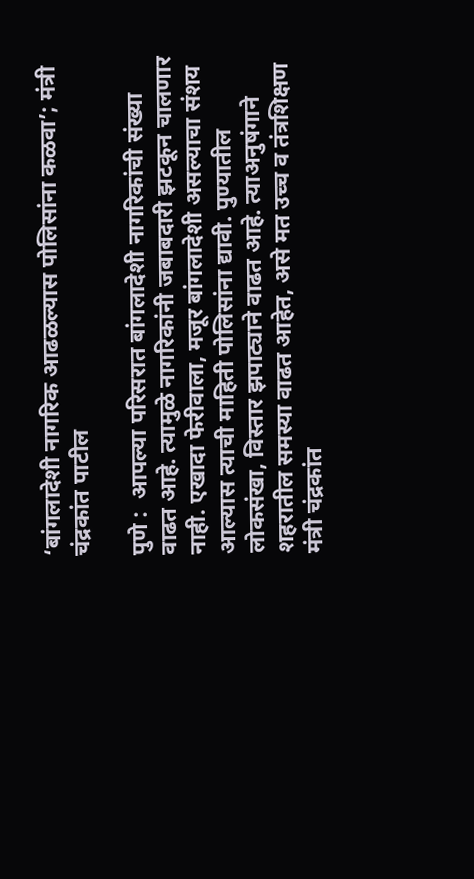‘बांगलादेशी नागरिक आढळल्यास पोलिसांना कळवा’; मंत्री चंद्रकांत पाटील

पुणे :  आपल्या परिसरात बांगलादेशी नागरिकांची संख्या वाढत आहे. त्यामुळे नागरिकांनी जबाबदारी झटकून चालणार नाही. एखादा फेरीवाला, मजूर बांगलादेशी असल्याचा संशय आल्यास त्याची माहिती पोलिसांना द्यावी. पुण्यातील लोकसंखा, विस्तार झपाट्याने वाढत आहे. त्याअनुषंगाने शहरातील समस्या वाढत आहेत, असे मत उच्च व तंत्रशिक्षण मंत्री चंद्रकांत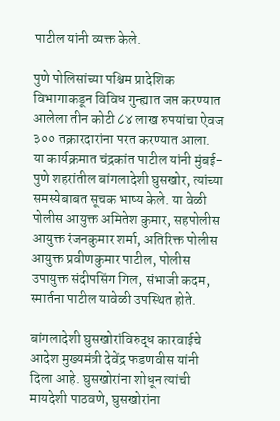पाटील यांनी व्यक्त केले.

पुणे पोलिसांच्या पश्चिम प्रादेशिक विभागाकडून विविध गुन्ह्यात जप्त करण्यात आलेला तीन कोटी ८४ लाख रुपयांचा ऐवज ३०० तक्रारदारांना परत करण्यात आला. या कार्यक्रमात चंद्रकांत पाटील यांनी मुंबई-पुणे शहरांतील बांगलादेशी घुसखोर, त्यांच्या समस्येबाबत सूचक भाष्य केले. या वेळी पोलीस आयुक्त अमितेश कुमार, सहपोलीस आयुक्त रंजनकुमार शर्मा, अतिरिक्त पोलीस आयुक्त प्रवीणकुमार पाटील, पोलीस उपायुक्त संदीपसिंग गिल, संभाजी कदम, स्मार्तना पाटील यावेळी उपस्थित होते.

बांगलादेशी घुसखोरांविरुद्ध कारवाईचे आदेश मुख्यमंत्री देवेंद्र फडणवीस यांनी दिला आहे. घुसखोरांना शोधून त्यांची मायदेशी पाठवणे, घुसखोरांना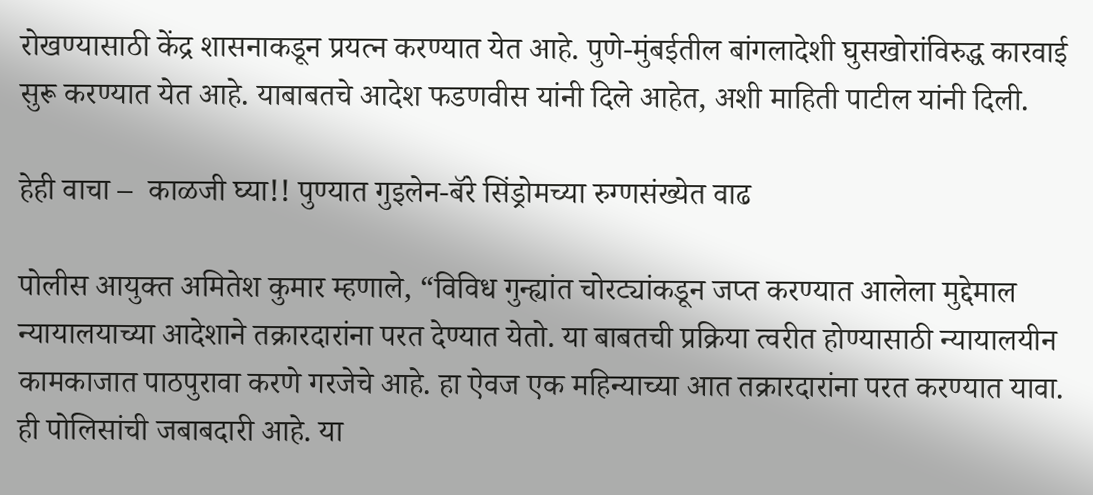रोखण्यासाठी केंद्र शासनाकडून प्रयत्न करण्यात येत आहे. पुणे-मुंबईतील बांगलादेशी घुसखोरांविरुद्ध कारवाई सुरू करण्यात येत आहे. याबाबतचे आदेश फडणवीस यांनी दिले आहेत, अशी माहिती पाटील यांनी दिली.

हेही वाचा –  काळजी घ्या!! पुण्यात गुइलेन-बॅरे सिंड्रोमच्या रुग्णसंख्येत वाढ

पोलीस आयुक्त अमितेश कुमार म्हणाले, “विविध गुन्ह्यांत चोरट्यांकडून जप्त करण्यात आलेला मुद्देमाल न्यायालयाच्या आदेशाने तक्रारदारांना परत देण्यात येतो. या बाबतची प्रक्रिया त्वरीत होण्यासाठी न्यायालयीन कामकाजात पाठपुरावा करणे गरजेचे आहे. हा ऐवज एक महिन्याच्या आत तक्रारदारांना परत करण्यात यावा. ही पोलिसांची जबाबदारी आहे. या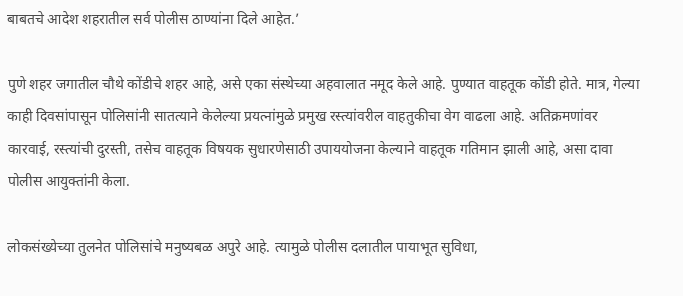बाबतचे आदेश शहरातील सर्व पोलीस ठाण्यांना दिले आहेत.’

पुणे शहर जगातील चौथे कोंडीचे शहर आहे, असे एका संस्थेच्या अहवालात नमूद केले आहे. पुण्यात वाहतूक कोंडी होते. मात्र, गेल्या काही दिवसांपासून पोलिसांनी सातत्याने केलेल्या प्रयत्नांमुळे प्रमुख रस्त्यांवरील वाहतुकीचा वेग वाढला आहे. अतिक्रमणांवर कारवाई, रस्त्यांची दुरस्ती, तसेच वाहतूक विषयक सुधारणेसाठी उपाययोजना केल्याने वाहतूक गतिमान झाली आहे, असा दावा पोलीस आयुक्तांनी केला.

लोकसंख्येच्या तुलनेत पोलिसांचे मनुष्यबळ अपुरे आहे. त्यामुळे पोलीस दलातील पायाभूत सुविधा,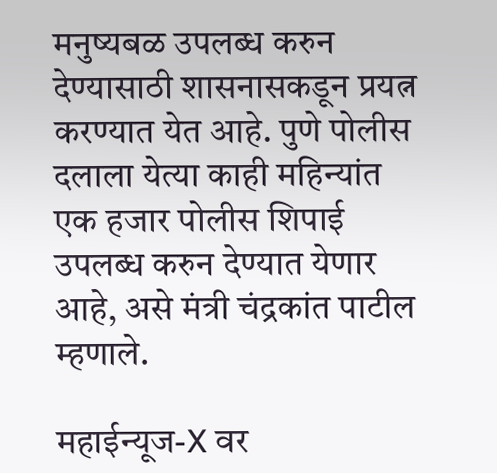मनुष्यबळ उपलब्ध करुन देण्यासाठी शासनासकडून प्रयत्न करण्यात येत आहे. पुणे पोलीस दलाला येत्या काही महिन्यांत एक हजार पोलीस शिपाई उपलब्ध करुन देण्यात येणार आहे, असे मंत्री चंद्रकांत पाटील म्हणाले.

महाईन्यूज-X वर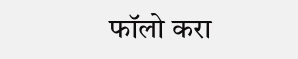फॉलो करा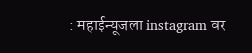: महाईन्यूजला instagram वर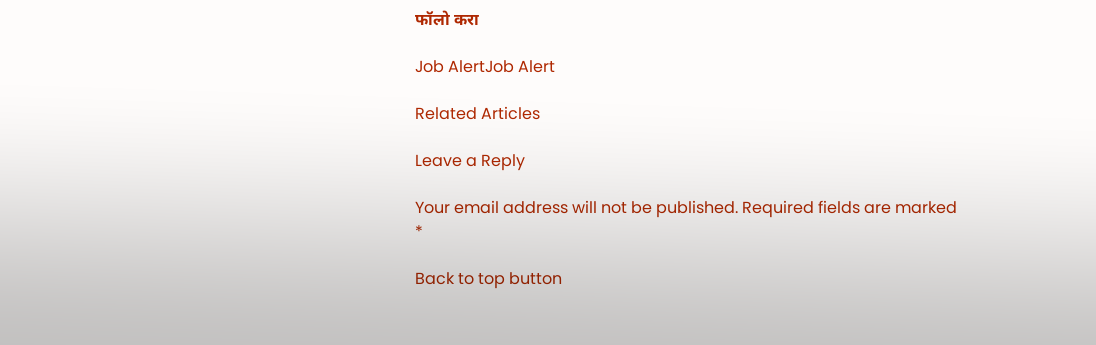फॉलो करा

Job AlertJob Alert

Related Articles

Leave a Reply

Your email address will not be published. Required fields are marked *

Back to top button